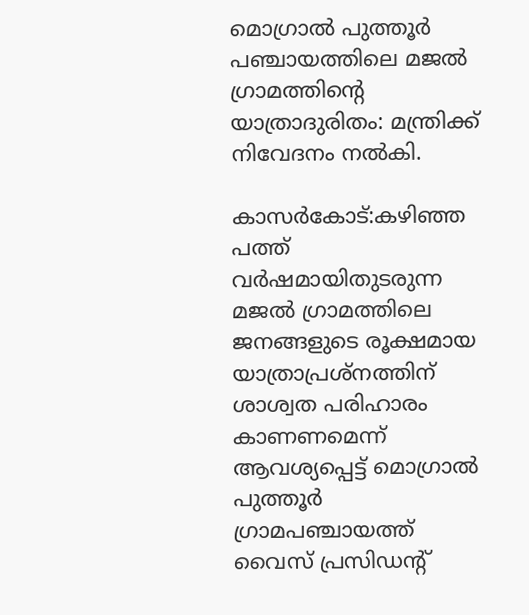മൊഗ്രാല്‍ പുത്തൂര്‍ പഞ്ചായത്തിലെ മജല്‍ ഗ്രാമത്തിന്റെ യാത്രാദുരിതം: മന്ത്രിക്ക് നിവേദനം നല്‍കി.

കാസര്‍കോട്:കഴിഞ്ഞ പത്ത് വര്‍ഷമായിതുടരുന്ന മജല്‍ ഗ്രാമത്തിലെ ജനങ്ങളുടെ രൂക്ഷമായ യാത്രാപ്രശ്‌നത്തിന് ശാശ്വത പരിഹാരം കാണണമെന്ന് ആവശ്യപ്പെട്ട് മൊഗ്രാല്‍ പുത്തൂര്‍ ഗ്രാമപഞ്ചായത്ത് വൈസ് പ്രസിഡന്റ്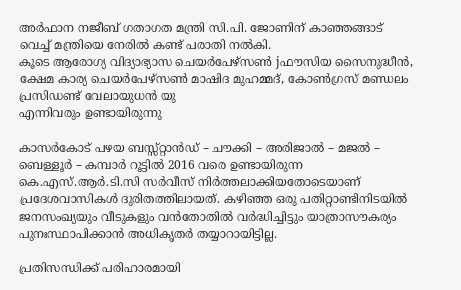അര്‍ഫാന നജീബ് ഗതാഗത മന്ത്രി സി.പി. ജോണിന് കാഞ്ഞങ്ങാട് വെച്ച് മന്ത്രിയെ നേരില്‍ കണ്ട് പരാതി നല്‍കി.
കൂടെ ആരോഗ്യ വിദ്യാഭ്യാസ ചെയര്‍പേഴ്‌സണ്‍ jഫൗസിയ സൈനുദ്ധീന്‍, ക്ഷേമ കാര്യ ചെയര്‍പേഴ്‌സണ്‍ മാഷിദ മുഹമ്മദ്, കോണ്‍ഗ്രസ് മണ്ഡലം പ്രസിഡണ്ട് വേലായുധന്‍ യു
എന്നിവരും ഉണ്ടായിരുന്നു

കാസര്‍കോട് പഴയ ബസ്സ്റ്റാന്‍ഡ് – ചൗക്കി – അരിജാല്‍ – മജല്‍ – ബെള്ളൂര്‍ – കമ്പാര്‍ റൂട്ടില്‍ 2016 വരെ ഉണ്ടായിരുന്ന കെ.എസ്.ആര്‍.ടി.സി സര്‍വീസ് നിര്‍ത്തലാക്കിയതോടെയാണ് പ്രദേശവാസികള്‍ ദുരിതത്തിലായത്. കഴിഞ്ഞ ഒരു പതിറ്റാണ്ടിനിടയില്‍ ജനസംഖ്യയും വീടുകളും വന്‍തോതില്‍ വര്‍ദ്ധിച്ചിട്ടും യാത്രാസൗകര്യം പുനഃസ്ഥാപിക്കാന്‍ അധികൃതര്‍ തയ്യാറായിട്ടില്ല.

പ്രതിസന്ധിക്ക് പരിഹാരമായി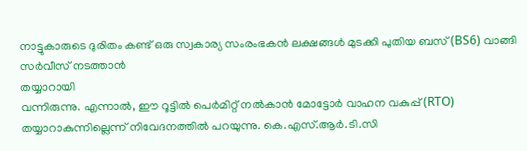നാട്ടുകാരുടെ ദുരിതം കണ്ട് ഒരു സ്വകാര്യ സംരംഭകന്‍ ലക്ഷങ്ങള്‍ മുടക്കി പുതിയ ബസ് (BS6) വാങ്ങി സര്‍വീസ് നടത്താന്‍
തയ്യാറായി
വന്നിരുന്നു. എന്നാല്‍, ഈ റൂട്ടില്‍ പെര്‍മിറ്റ് നല്‍കാന്‍ മോട്ടോര്‍ വാഹന വകുപ്പ് (RTO) തയ്യാറാകുന്നില്ലെന്ന് നിവേദനത്തില്‍ പറയുന്നു. കെ.എസ്.ആര്‍.ടി.സി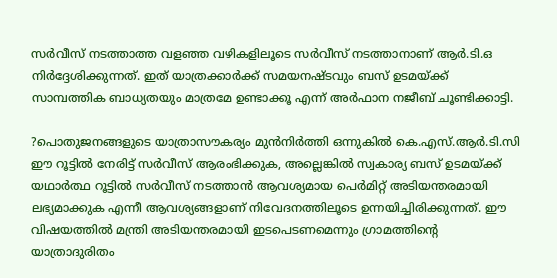സര്‍വീസ് നടത്താത്ത വളഞ്ഞ വഴികളിലൂടെ സര്‍വീസ് നടത്താനാണ് ആര്‍.ടി.ഒ നിര്‍ദ്ദേശിക്കുന്നത്. ഇത് യാത്രക്കാര്‍ക്ക് സമയനഷ്ടവും ബസ് ഉടമയ്ക്ക് സാമ്പത്തിക ബാധ്യതയും മാത്രമേ ഉണ്ടാക്കൂ എന്ന് അര്‍ഫാന നജീബ് ചൂണ്ടിക്കാട്ടി.

?പൊതുജനങ്ങളുടെ യാത്രാസൗകര്യം മുന്‍നിര്‍ത്തി ഒന്നുകില്‍ കെ.എസ്.ആര്‍.ടി.സി ഈ റൂട്ടില്‍ നേരിട്ട് സര്‍വീസ് ആരംഭിക്കുക, അല്ലെങ്കില്‍ സ്വകാര്യ ബസ് ഉടമയ്ക്ക് യഥാര്‍ത്ഥ റൂട്ടില്‍ സര്‍വീസ് നടത്താന്‍ ആവശ്യമായ പെര്‍മിറ്റ് അടിയന്തരമായി ലഭ്യമാക്കുക എന്നീ ആവശ്യങ്ങളാണ് നിവേദനത്തിലൂടെ ഉന്നയിച്ചിരിക്കുന്നത്. ഈ വിഷയത്തില്‍ മന്ത്രി അടിയന്തരമായി ഇടപെടണമെന്നും ഗ്രാമത്തിന്റെ യാത്രാദുരിതം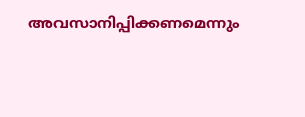അവസാനിപ്പിക്കണമെന്നും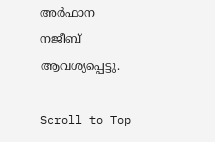അര്‍ഫാന നജീബ് ആവശ്യപ്പെട്ടു.

Scroll to Top